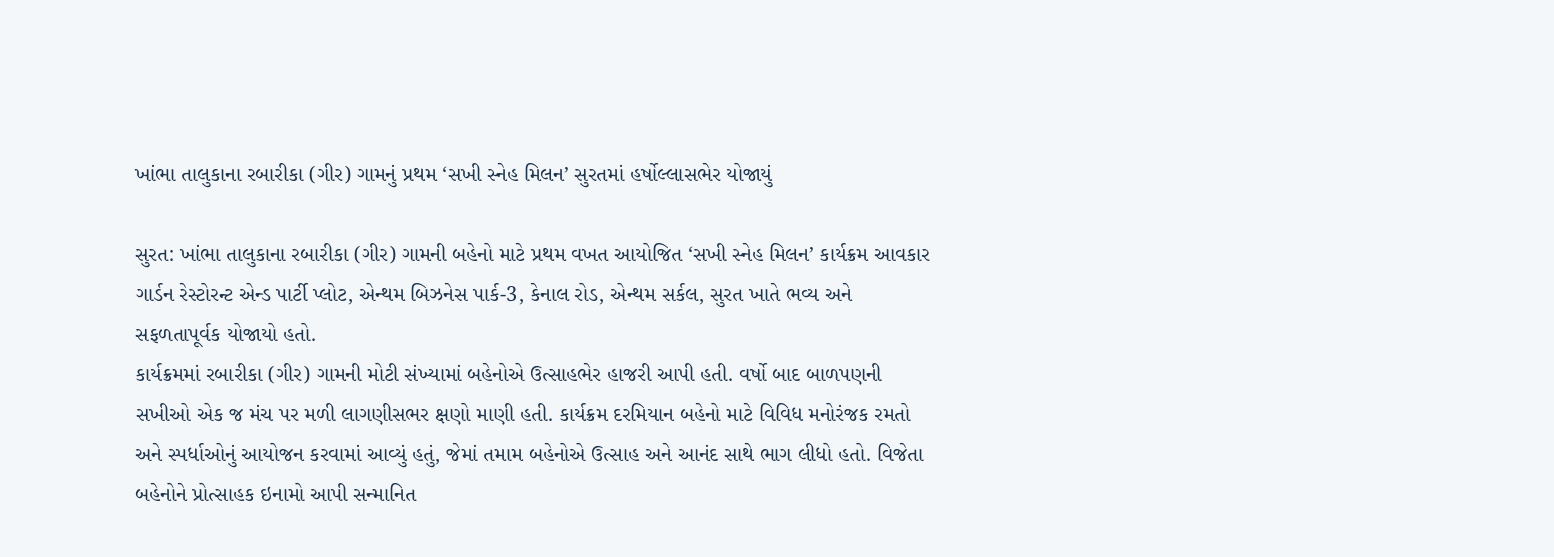ખાંભા તાલુકાના રબારીકા (ગીર) ગામનું પ્રથમ ‘સખી સ્નેહ મિલન’ સુરતમાં હર્ષોલ્લાસભેર યોજાયું

સુરત: ખાંભા તાલુકાના રબારીકા (ગીર) ગામની બહેનો માટે પ્રથમ વખત આયોજિત ‘સખી સ્નેહ મિલન’ કાર્યક્રમ આવકાર ગાર્ડન રેસ્ટોરન્ટ એન્ડ પાર્ટી પ્લોટ, એન્થમ બિઝનેસ પાર્ક-3, કેનાલ રોડ, એન્થમ સર્કલ, સુરત ખાતે ભવ્ય અને સફળતાપૂર્વક યોજાયો હતો.
કાર્યક્રમમાં રબારીકા (ગીર) ગામની મોટી સંખ્યામાં બહેનોએ ઉત્સાહભેર હાજરી આપી હતી. વર્ષો બાદ બાળપણની સખીઓ એક જ મંચ પર મળી લાગણીસભર ક્ષણો માણી હતી. કાર્યક્રમ દરમિયાન બહેનો માટે વિવિધ મનોરંજક રમતો અને સ્પર્ધાઓનું આયોજન કરવામાં આવ્યું હતું, જેમાં તમામ બહેનોએ ઉત્સાહ અને આનંદ સાથે ભાગ લીધો હતો. વિજેતા બહેનોને પ્રોત્સાહક ઇનામો આપી સન્માનિત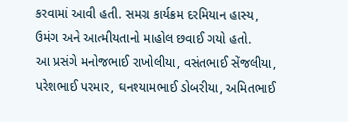કરવામાં આવી હતી. સમગ્ર કાર્યક્રમ દરમિયાન હાસ્ય, ઉમંગ અને આત્મીયતાનો માહોલ છવાઈ ગયો હતો.
આ પ્રસંગે મનોજભાઈ રાખોલીયા, વસંતભાઈ સેંજલીયા, પરેશભાઈ પરમાર, ઘનશ્યામભાઈ ડોબરીયા, અમિતભાઈ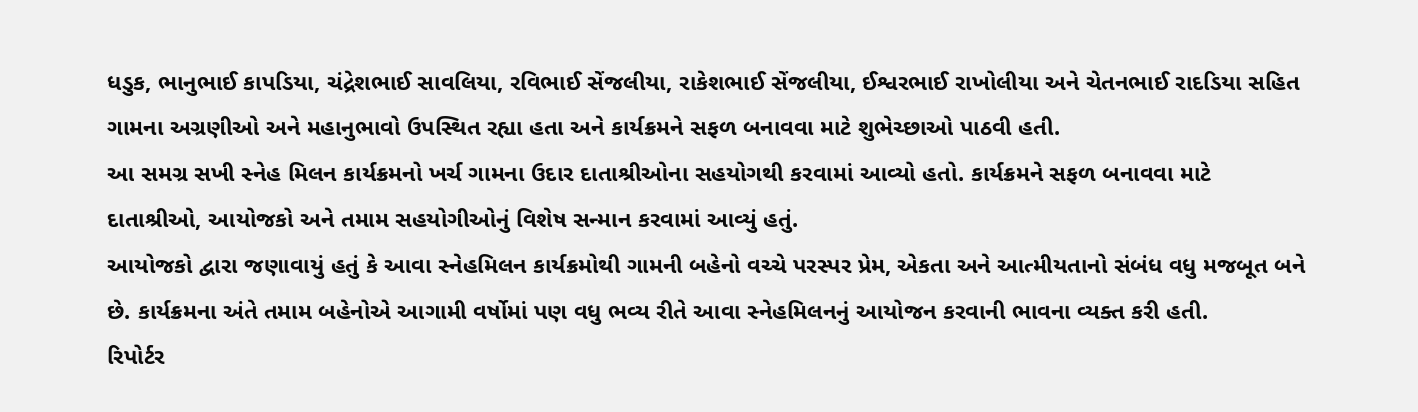ધડુક, ભાનુભાઈ કાપડિયા, ચંદ્રેશભાઈ સાવલિયા, રવિભાઈ સેંજલીયા, રાકેશભાઈ સેંજલીયા, ઈશ્વરભાઈ રાખોલીયા અને ચેતનભાઈ રાદડિયા સહિત ગામના અગ્રણીઓ અને મહાનુભાવો ઉપસ્થિત રહ્યા હતા અને કાર્યક્રમને સફળ બનાવવા માટે શુભેચ્છાઓ પાઠવી હતી.
આ સમગ્ર સખી સ્નેહ મિલન કાર્યક્રમનો ખર્ચ ગામના ઉદાર દાતાશ્રીઓના સહયોગથી કરવામાં આવ્યો હતો. કાર્યક્રમને સફળ બનાવવા માટે દાતાશ્રીઓ, આયોજકો અને તમામ સહયોગીઓનું વિશેષ સન્માન કરવામાં આવ્યું હતું.
આયોજકો દ્વારા જણાવાયું હતું કે આવા સ્નેહમિલન કાર્યક્રમોથી ગામની બહેનો વચ્ચે પરસ્પર પ્રેમ, એકતા અને આત્મીયતાનો સંબંધ વધુ મજબૂત બને છે. કાર્યક્રમના અંતે તમામ બહેનોએ આગામી વર્ષોમાં પણ વધુ ભવ્ય રીતે આવા સ્નેહમિલનનું આયોજન કરવાની ભાવના વ્યક્ત કરી હતી.
રિપોર્ટર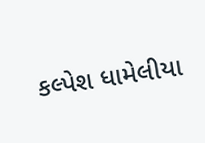કલ્પેશ ધામેલીયા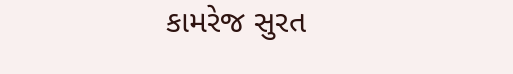કામરેજ સુરત